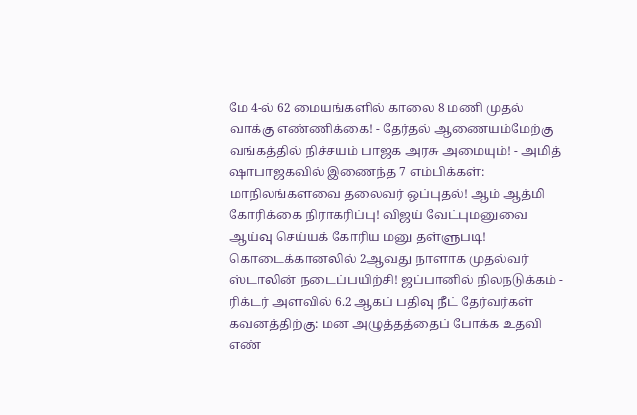மே 4-ல் 62 மையங்களில் காலை 8 மணி முதல் வாக்கு எண்ணிக்கை! - தேர்தல் ஆணையம்மேற்கு வங்கத்தில் நிச்சயம் பாஜக அரசு அமையும்! - அமித் ஷாபாஜகவில் இணைந்த 7 எம்பிக்கள்: மாநிலங்களவை தலைவர் ஒப்புதல்! ஆம் ஆத்மி கோரிக்கை நிராகரிப்பு! விஜய் வேட்புமனுவை ஆய்வு செய்யக் கோரிய மனு தள்ளுபடி! கொடைக்கானலில் 2ஆவது நாளாக முதல்வர் ஸ்டாலின் நடைப்பயிற்சி! ஜப்பானில் நிலநடுக்கம் - ரிக்டர் அளவில் 6.2 ஆகப் பதிவு நீட் தேர்வர்கள் கவனத்திற்கு: மன அழுத்தத்தைப் போக்க உதவி எண்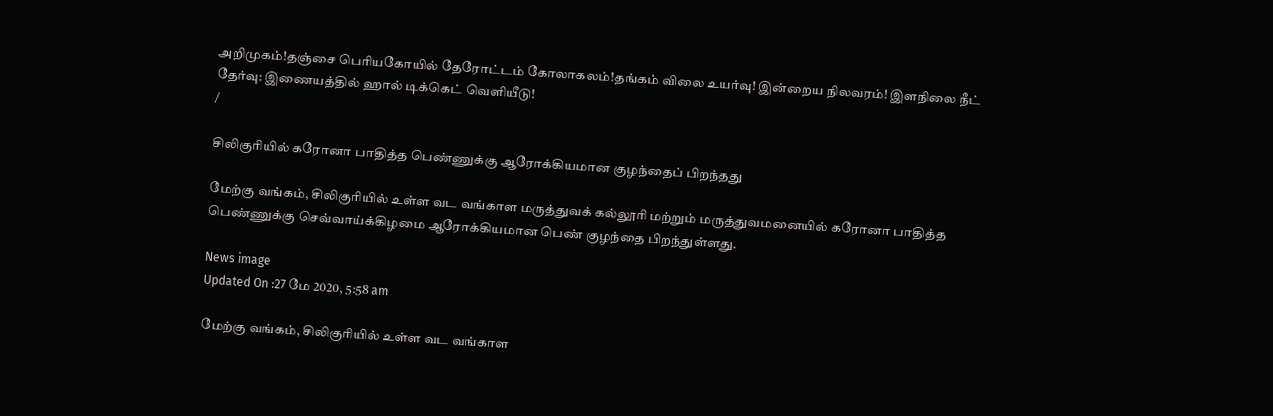அறிமுகம்!தஞ்சை பெரியகோயில் தேரோட்டம் கோலாகலம்!தங்கம் விலை உயர்வு! இன்றைய நிலவரம்! இளநிலை நீட் தேர்வு: இணையத்தில் ஹால் டிக்கெட் வெளியீடு!
/

சிலிகுரியில் கரோனா பாதித்த பெண்ணுக்கு ஆரோக்கியமான குழந்தைப் பிறந்தது

மேற்கு வங்கம், சிலிகுரியில் உள்ள வட வங்காள மருத்துவக் கல்லூரி மற்றும் மருத்துவமனையில் கரோனா பாதித்த பெண்ணுக்கு செவ்வாய்க்கிழமை ஆரோக்கியமான பெண் குழந்தை பிறந்துள்ளது.

News image
Updated On :27 மே 2020, 5:58 am

மேற்கு வங்கம், சிலிகுரியில் உள்ள வட வங்காள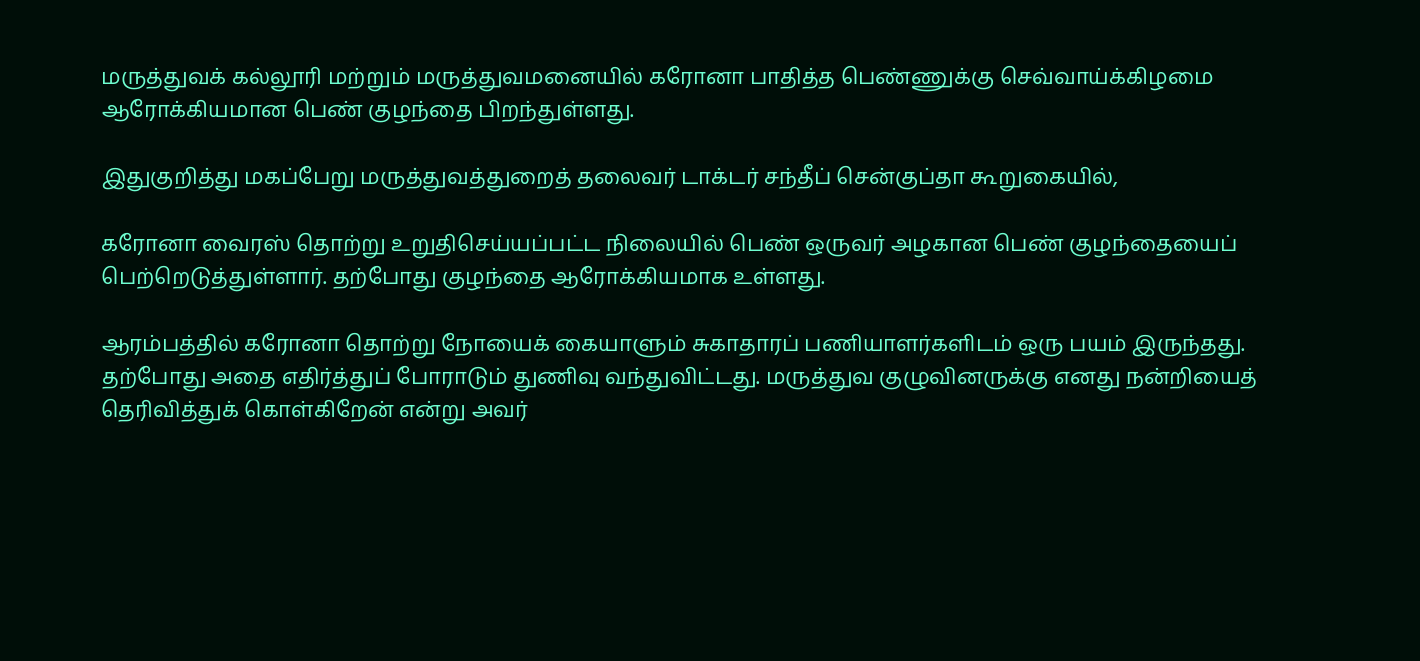மருத்துவக் கல்லூரி மற்றும் மருத்துவமனையில் கரோனா பாதித்த பெண்ணுக்கு செவ்வாய்க்கிழமை ஆரோக்கியமான பெண் குழந்தை பிறந்துள்ளது.

இதுகுறித்து மகப்பேறு மருத்துவத்துறைத் தலைவர் டாக்டர் சந்தீப் சென்குப்தா கூறுகையில்,

கரோனா வைரஸ் தொற்று உறுதிசெய்யப்பட்ட நிலையில் பெண் ஒருவர் அழகான பெண் குழந்தையைப் பெற்றெடுத்துள்ளார். தற்போது குழந்தை ஆரோக்கியமாக உள்ளது.

ஆரம்பத்தில் கரோனா தொற்று நோயைக் கையாளும் சுகாதாரப் பணியாளர்களிடம் ஒரு பயம் இருந்தது. தற்போது அதை எதிர்த்துப் போராடும் துணிவு வந்துவிட்டது. மருத்துவ குழுவினருக்கு எனது நன்றியைத் தெரிவித்துக் கொள்கிறேன் என்று அவர்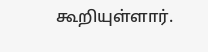கூறியுள்ளார்.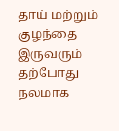தாய் மற்றும் குழந்தை இருவரும் தற்போது நலமாக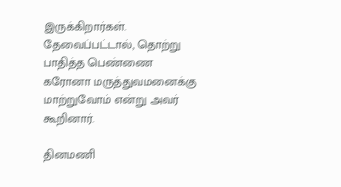இருக்கிறார்கள். தேவைப்பட்டால், தொற்று பாதித்த பெண்ணை கரோனா மருத்துவமனைக்கு மாற்றுவோம் என்று அவர் கூறினார்.

தினமணி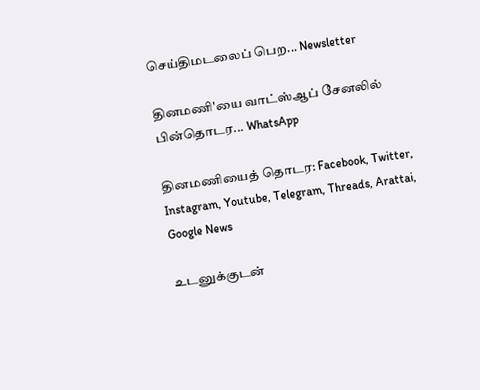செய்திமடலைப் பெற... Newsletter

தினமணி'யை வாட்ஸ்ஆப் சேனலில் பின்தொடர... WhatsApp

தினமணியைத் தொடர: Facebook, Twitter, Instagram, Youtube, Telegram, Threads, Arattai, Google News

உடனுக்குடன்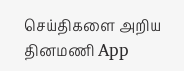செய்திகளை அறிய தினமணி App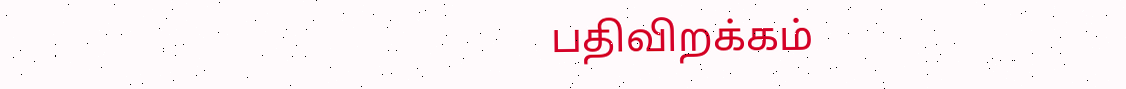பதிவிறக்கம்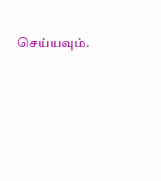செய்யவும்.